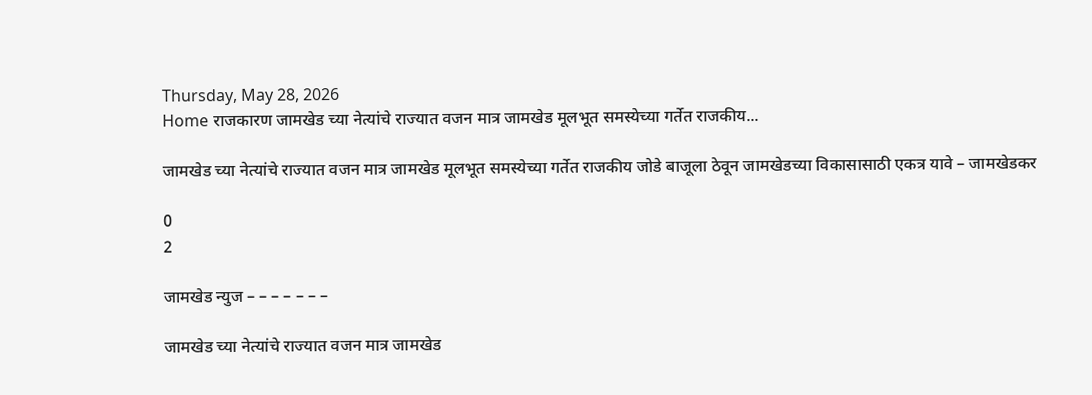Thursday, May 28, 2026
Home राजकारण जामखेड च्या नेत्यांचे राज्यात वजन मात्र जामखेड मूलभूत समस्येच्या गर्तेत राजकीय...

जामखेड च्या नेत्यांचे राज्यात वजन मात्र जामखेड मूलभूत समस्येच्या गर्तेत राजकीय जोडे बाजूला ठेवून जामखेडच्या विकासासाठी एकत्र यावे – जामखेडकर

0
2

जामखेड न्युज – – – – – – –

जामखेड च्या नेत्यांचे राज्यात वजन मात्र जामखेड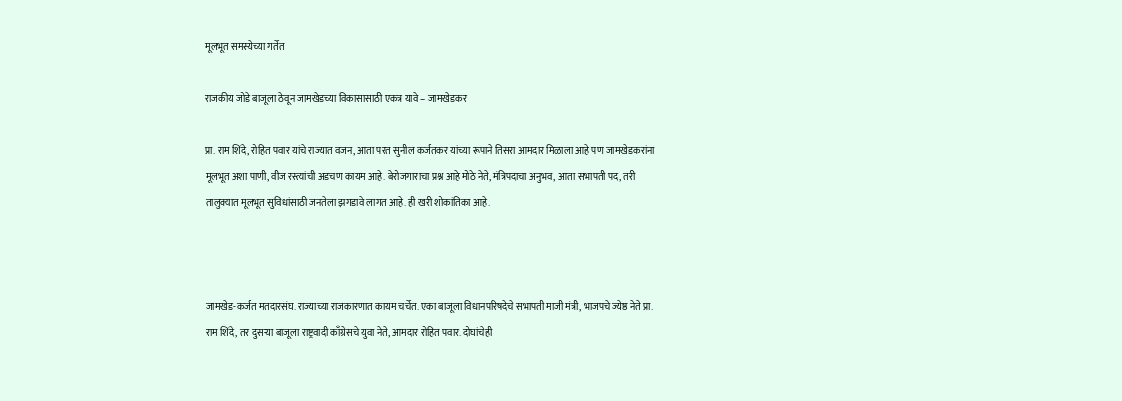मूलभूत समस्येच्या गर्तेत

राजकीय जोडे बाजूला ठेवून जामखेडच्या विकासासाठी एकत्र यावे – जामखेडकर

प्रा. राम शिंदे, रोहित पवार यांचे राज्यात वजन, आता परत सुनील कर्जतकर यांच्या रूपाने तिसरा आमदार मिळाला आहे पण जामखेडकरांना मूलभूत अशा पाणी, वीज रस्त्यांची अडचण कायम आहे. बेरोजगाराचा प्रश्न आहे मोठे नेते, मंत्रिपदाचा अनुभव, आता सभापती पद, तरी तालुक्यात मूलभूत सुविधांसाठी जनतेला झगडावे लागत आहे. ही खरी शोकांतिका आहे.



जामखेड-कर्जत मतदारसंघ. राज्याच्या राजकारणात कायम चर्चेत. एका बाजूला विधानपरिषदेचे सभापती माजी मंत्री, भाजपचे ज्येष्ठ नेते प्रा. राम शिंदे, तर दुसऱ्या बाजूला राष्ट्रवादी काँग्रेसचे युवा नेते, आमदार रोहित पवार. दोघांचेही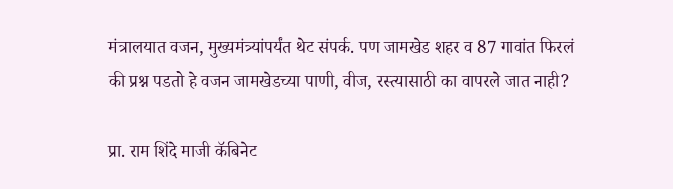मंत्रालयात वजन, मुख्यमंत्र्यांपर्यंत थेट संपर्क. पण जामखेड शहर व 87 गावांत फिरलं की प्रश्न पडतो हे वजन जामखेडच्या पाणी, वीज, रस्त्यासाठी का वापरले जात नाही?

प्रा. राम शिंदे माजी कॅबिनेट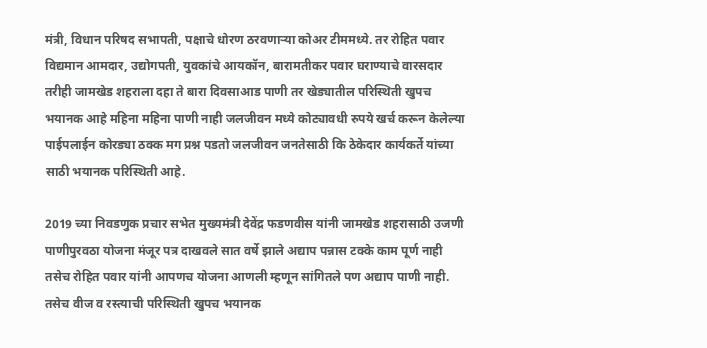मंत्री, विधान परिषद सभापती, पक्षाचे धोरण ठरवणाऱ्या कोअर टीममध्ये. तर रोहित पवार विद्यमान आमदार, उद्योगपती, युवकांचे आयकॉन, बारामतीकर पवार घराण्याचे वारसदार तरीही जामखेड शहराला दहा ते बारा दिवसाआड पाणी तर खेड्यातील परिस्थिती खुपच भयानक आहे महिना महिना पाणी नाही जलजीवन मध्ये कोट्यावधी रुपये खर्च करून केलेल्या पाईपलाईन कोरड्या ठक्क मग प्रश्न पडतो जलजीवन जनतेसाठी कि ठेकेदार कार्यकर्ते यांच्या साठी भयानक परिस्थिती आहे.

2019 च्या निवडणुक प्रचार सभेत मुख्यमंत्री देवेंद्र फडणवीस यांनी जामखेड शहरासाठी उजणी पाणीपुरवठा योजना मंजूर पत्र दाखवले सात वर्षे झाले अद्याप पन्नास टक्के काम पूर्ण नाही तसेच रोहित पवार यांनी आपणच योजना आणली म्हणून सांगितले पण अद्याप पाणी नाही. तसेच वीज व रस्त्याची परिस्थिती खुपच भयानक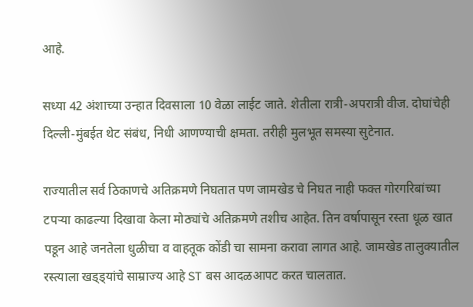आहे.

सध्या 42 अंशाच्या उन्हात दिवसाला 10 वेळा लाईट जाते. शेतीला रात्री-अपरात्री वीज. दोघांचेही दिल्ली-मुंबईत थेट संबंध, निधी आणण्याची क्षमता. तरीही मुलभूत समस्या सुटेनात.

राज्यातील सर्व ठिकाणचे अतिक्रमणे निघतात पण जामखेड चे निघत नाही फक्त गोरगरिबांच्या टपऱ्या काढल्या दिखावा केला मोठ्यांचे अतिक्रमणे तशीच आहेत. तिन वर्षापासून रस्ता धूळ खात पडून आहे जनतेला धुळीचा व वाहतूक कोंडी चा सामना करावा लागत आहे. जामखेड तालुक्यातील रस्त्याला खड्ड्यांचे साम्राज्य आहे ST बस आदळआपट करत चालतात.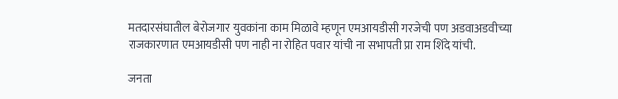मतदारसंघातील बेरोजगार युवकांना काम मिळावे म्हणून एमआयडीसी गरजेची पण अडवाअडवीच्या राजकारणात एमआयडीसी पण नाही ना रोहित पवार यांची ना सभापती प्रा राम शिंदे यांची.

जनता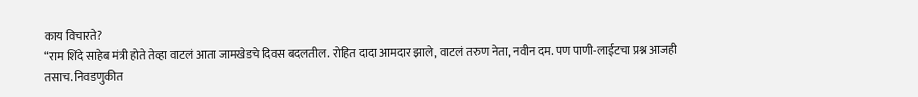काय विचारते?
“राम शिंदे साहेब मंत्री होते तेव्हा वाटलं आता जामखेडचे दिवस बदलतील. रोहित दादा आमदार झाले, वाटलं तरुण नेता, नवीन दम. पण पाणी-लाईटचा प्रश्न आजही तसाच. निवडणुकीत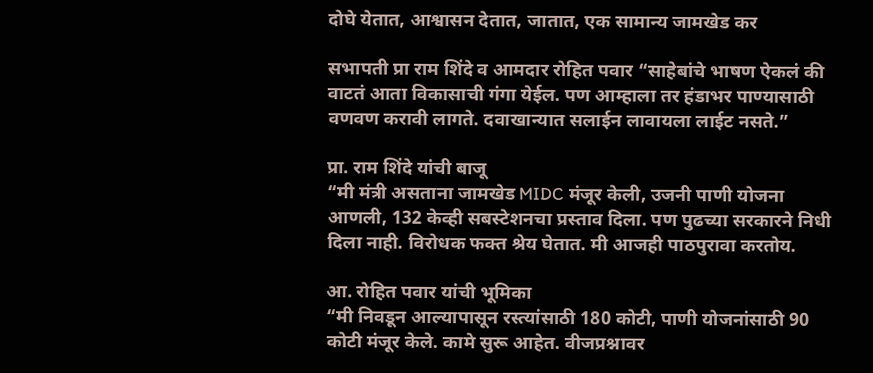दोघे येतात, आश्वासन देतात, जातात, एक सामान्य जामखेड कर

सभापती प्रा राम शिंदे व आमदार रोहित पवार “साहेबांचे भाषण ऐकलं की वाटतं आता विकासाची गंगा येईल. पण आम्हाला तर हंडाभर पाण्यासाठी वणवण करावी लागते. दवाखान्यात सलाईन लावायला लाईट नसते.”

प्रा. राम शिंदे यांची बाजू
“मी मंत्री असताना जामखेड MIDC मंजूर केली, उजनी पाणी योजना आणली, 132 केव्ही सबस्टेशनचा प्रस्ताव दिला. पण पुढच्या सरकारने निधी दिला नाही. विरोधक फक्त श्रेय घेतात. मी आजही पाठपुरावा करतोय.

आ. रोहित पवार यांची भूमिका
“मी निवडून आल्यापासून रस्त्यांसाठी 180 कोटी, पाणी योजनांसाठी 90 कोटी मंजूर केले. कामे सुरू आहेत. वीजप्रश्नावर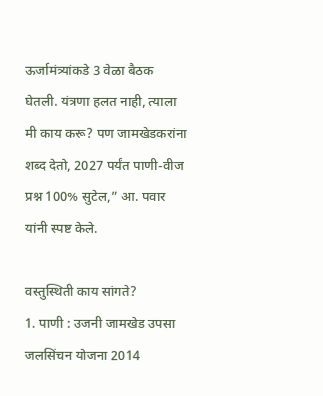ऊर्जामंत्र्यांकडे 3 वेळा बैठक घेतली. यंत्रणा हलत नाही, त्याला मी काय करू? पण जामखेडकरांना शब्द देतो, 2027 पर्यंत पाणी-वीज प्रश्न 100% सुटेल,” आ. पवार यांनी स्पष्ट केले.

वस्तुस्थिती काय सांगते?
1. पाणी : उजनी जामखेड उपसा जलसिंचन योजना 2014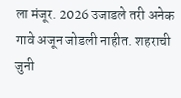ला मंजूर. 2026 उजाडले तरी अनेक गावे अजून जोडली नाहीत. शहराची जुनी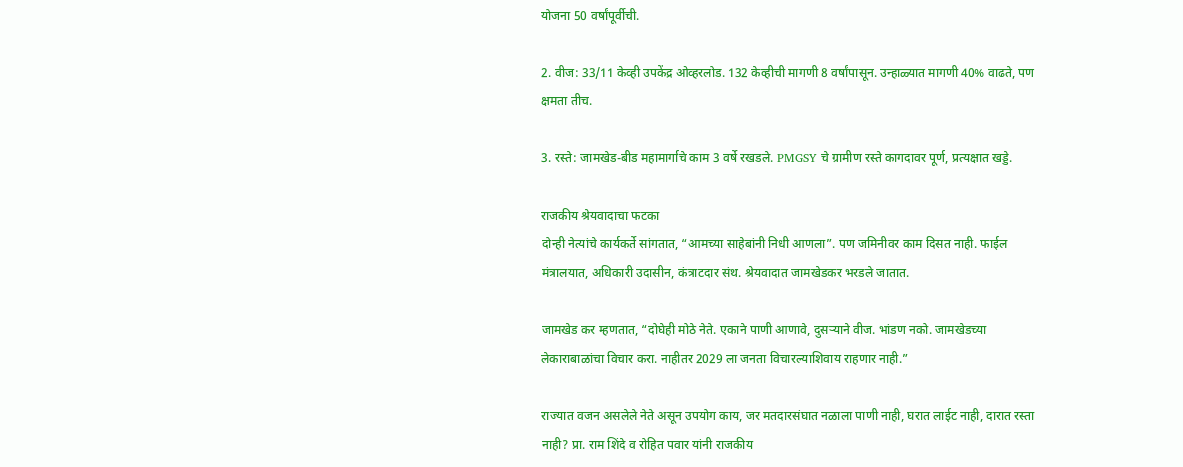योजना 50 वर्षांपूर्वीची.

2. वीज: 33/11 केव्ही उपकेंद्र ओव्हरलोड. 132 केव्हीची मागणी 8 वर्षांपासून. उन्हाळ्यात मागणी 40% वाढते, पण क्षमता तीच.

3. रस्ते: जामखेड-बीड महामार्गाचे काम 3 वर्षे रखडले. PMGSY चे ग्रामीण रस्ते कागदावर पूर्ण, प्रत्यक्षात खड्डे.

राजकीय श्रेयवादाचा फटका
दोन्ही नेत्यांचे कार्यकर्ते सांगतात, “आमच्या साहेबांनी निधी आणला”. पण जमिनीवर काम दिसत नाही. फाईल मंत्रालयात, अधिकारी उदासीन, कंत्राटदार संथ. श्रेयवादात जामखेडकर भरडले जातात.

जामखेड कर म्हणतात, “दोघेही मोठे नेते. एकाने पाणी आणावे, दुसऱ्याने वीज. भांडण नको. जामखेडच्या लेकाराबाळांचा विचार करा. नाहीतर 2029 ला जनता विचारल्याशिवाय राहणार नाही.”

राज्यात वजन असलेले नेते असून उपयोग काय, जर मतदारसंघात नळाला पाणी नाही, घरात लाईट नाही, दारात रस्ता नाही? प्रा. राम शिंदे व रोहित पवार यांनी राजकीय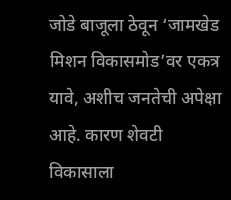जोडे बाजूला ठेवून ‘जामखेड मिशन विकासमोड’वर एकत्र यावे, अशीच जनतेची अपेक्षा आहे. कारण शेवटी विकासाला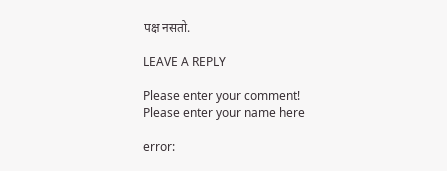पक्ष नसतो.

LEAVE A REPLY

Please enter your comment!
Please enter your name here

error: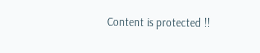Content is protected !!